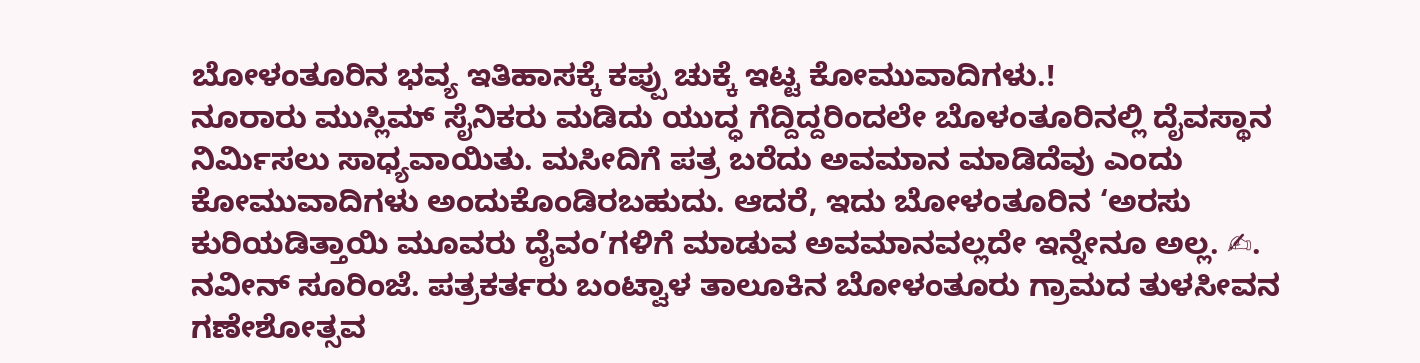ಬೋಳಂತೂರಿನ ಭವ್ಯ ಇತಿಹಾಸಕ್ಕೆ ಕಪ್ಪು ಚುಕ್ಕೆ ಇಟ್ಟ ಕೋಮುವಾದಿಗಳು.!
ನೂರಾರು ಮುಸ್ಲಿಮ್ ಸೈನಿಕರು ಮಡಿದು ಯುದ್ಧ ಗೆದ್ದಿದ್ದರಿಂದಲೇ ಬೊಳಂತೂರಿನಲ್ಲಿ ದೈವಸ್ಥಾನ ನಿರ್ಮಿಸಲು ಸಾಧ್ಯವಾಯಿತು. ಮಸೀದಿಗೆ ಪತ್ರ ಬರೆದು ಅವಮಾನ ಮಾಡಿದೆವು ಎಂದು ಕೋಮುವಾದಿಗಳು ಅಂದುಕೊಂಡಿರಬಹುದು. ಆದರೆ, ಇದು ಬೋಳಂತೂರಿನ ‘ಅರಸು ಕುರಿಯಡಿತ್ತಾಯಿ ಮೂವರು ದೈವಂ’ಗಳಿಗೆ ಮಾಡುವ ಅವಮಾನವಲ್ಲದೇ ಇನ್ನೇನೂ ಅಲ್ಲ. ✍. ನವೀನ್ ಸೂರಿಂಜೆ. ಪತ್ರಕರ್ತರು ಬಂಟ್ವಾಳ ತಾಲೂಕಿನ ಬೋಳಂತೂರು ಗ್ರಾಮದ ತುಳಸೀವನ ಗಣೇಶೋತ್ಸವ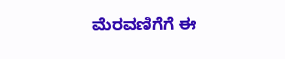ಮೆರವಣಿಗೆಗೆ ಈ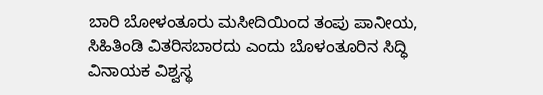ಬಾರಿ ಬೋಳಂತೂರು ಮಸೀದಿಯಿಂದ ತಂಪು ಪಾನೀಯ, ಸಿಹಿತಿಂಡಿ ವಿತರಿಸಬಾರದು ಎಂದು ಬೊಳಂತೂರಿನ ಸಿದ್ಧಿ ವಿನಾಯಕ ವಿಶ್ವಸ್ಥ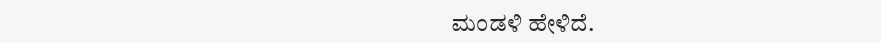ಮಂಡಳಿ ಹೇಳಿದೆ.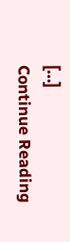[…]
Continue Reading